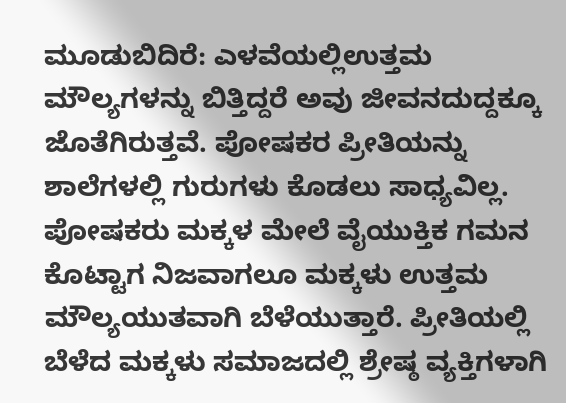ಮೂಡುಬಿದಿರೆ: ಎಳವೆಯಲ್ಲಿಉತ್ತಮ ಮೌಲ್ಯಗಳನ್ನು ಬಿತ್ತಿದ್ದರೆ ಅವು ಜೀವನದುದ್ದಕ್ಕೂ ಜೊತೆಗಿರುತ್ತವೆ. ಪೋಷಕರ ಪ್ರೀತಿಯನ್ನು ಶಾಲೆಗಳಲ್ಲಿ ಗುರುಗಳು ಕೊಡಲು ಸಾಧ್ಯವಿಲ್ಲ. ಪೋಷಕರು ಮಕ್ಕಳ ಮೇಲೆ ವೈಯುಕ್ತಿಕ ಗಮನ ಕೊಟ್ಟಾಗ ನಿಜವಾಗಲೂ ಮಕ್ಕಳು ಉತ್ತಮ ಮೌಲ್ಯಯುತವಾಗಿ ಬೆಳೆಯುತ್ತಾರೆ. ಪ್ರೀತಿಯಲ್ಲಿ ಬೆಳೆದ ಮಕ್ಕಳು ಸಮಾಜದಲ್ಲಿ ಶ್ರೇಷ್ಠ ವ್ಯಕ್ತಿಗಳಾಗಿ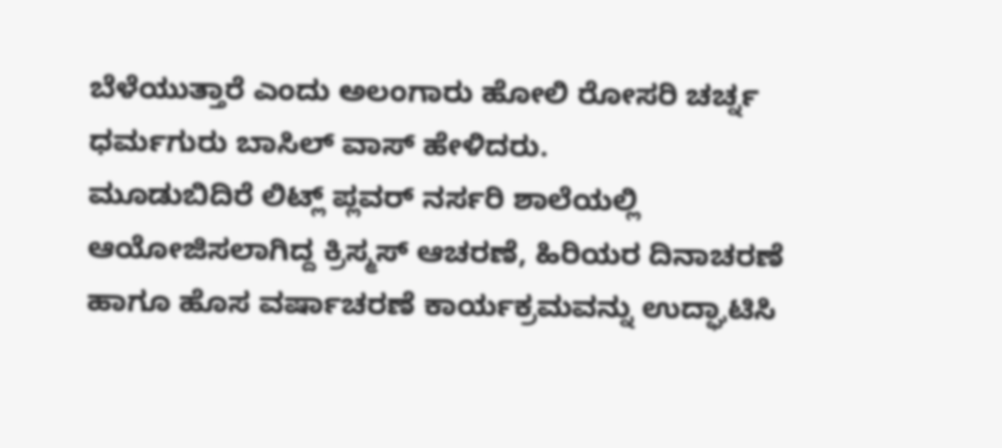ಬೆಳೆಯುತ್ತಾರೆ ಎಂದು ಅಲಂಗಾರು ಹೋಲಿ ರೋಸರಿ ಚರ್ಚ್ನ ಧರ್ಮಗುರು ಬಾಸಿಲ್ ವಾಸ್ ಹೇಳಿದರು.
ಮೂಡುಬಿದಿರೆ ಲಿಟ್ಲ್ ಪ್ಲವರ್ ನರ್ಸರಿ ಶಾಲೆಯಲ್ಲಿ ಆಯೋಜಿಸಲಾಗಿದ್ದ ಕ್ರಿಸ್ಮಸ್ ಆಚರಣೆ, ಹಿರಿಯರ ದಿನಾಚರಣೆ ಹಾಗೂ ಹೊಸ ವರ್ಷಾಚರಣೆ ಕಾರ್ಯಕ್ರಮವನ್ನು ಉದ್ಘಾಟಿಸಿ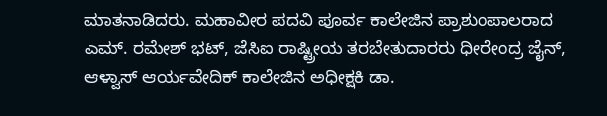ಮಾತನಾಡಿದರು. ಮಹಾವೀರ ಪದವಿ ಪೂರ್ವ ಕಾಲೇಜಿನ ಪ್ರಾಶುಂಪಾಲರಾದ ಎಮ್. ರಮೇಶ್ ಭಟ್, ಜೆಸಿಐ ರಾಷ್ಟ್ರೀಯ ತರಬೇತುದಾರರು ಧೀರೇಂದ್ರ ಜೈನ್, ಆಳ್ವಾಸ್ ಆರ್ಯವೇದಿಕ್ ಕಾಲೇಜಿನ ಅಧೀಕ್ಷಕಿ ಡಾ.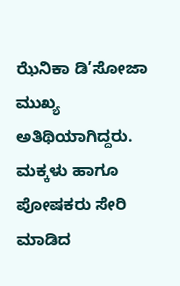ಝೆನಿಕಾ ಡಿ’ಸೋಜಾ ಮುಖ್ಯ ಅತಿಥಿಯಾಗಿದ್ದರು.
ಮಕ್ಕಳು ಹಾಗೂ ಪೋಷಕರು ಸೇರಿ ಮಾಡಿದ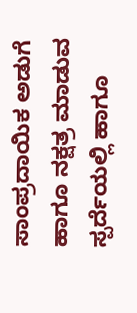ಸಾಂಪ್ರದಾಯಿಕ ಅಡುಗೆ ಹಾಗೂ ನಕ್ಷತ್ರ ಮಾಡುವ ಸ್ಪರ್ದೆಯಲ್ಲಿ ಹಾಗೂ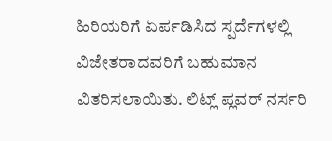ಹಿರಿಯರಿಗೆ ಏರ್ಪಡಿಸಿದ ಸ್ಪರ್ದೆಗಳಲ್ಲಿ ವಿಜೇತರಾದವರಿಗೆ ಬಹುಮಾನ ವಿತರಿಸಲಾಯಿತು. ಲಿಟ್ಲ್ ಪ್ಲವರ್ ನರ್ಸರಿ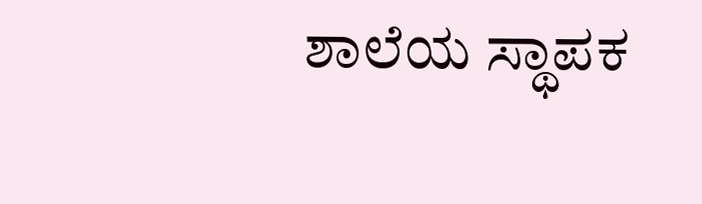ಶಾಲೆಯ ಸ್ಥಾಪಕ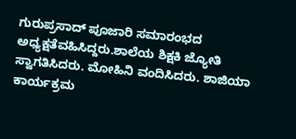ಗುರುಪ್ರಸಾದ್ ಪೂಜಾರಿ ಸಮಾರಂಭದ ಅಧ್ಯಕ್ಷತೆವಹಿಸಿದ್ದರು.ಶಾಲೆಯ ಶಿಕ್ಷಕಿ ಜ್ಯೋತಿ ಸ್ವಾಗತಿಸಿದರು. ಮೋಹಿನಿ ವಂದಿಸಿದರು. ಶಾಜಿಯಾ ಕಾರ್ಯಕ್ರಮ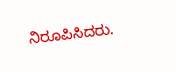ನಿರೂಪಿಸಿದರು.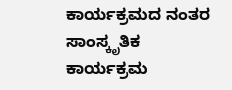ಕಾರ್ಯಕ್ರಮದ ನಂತರ ಸಾಂಸ್ಕೃತಿಕ ಕಾರ್ಯಕ್ರಮ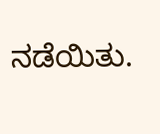ನಡೆಯಿತು.